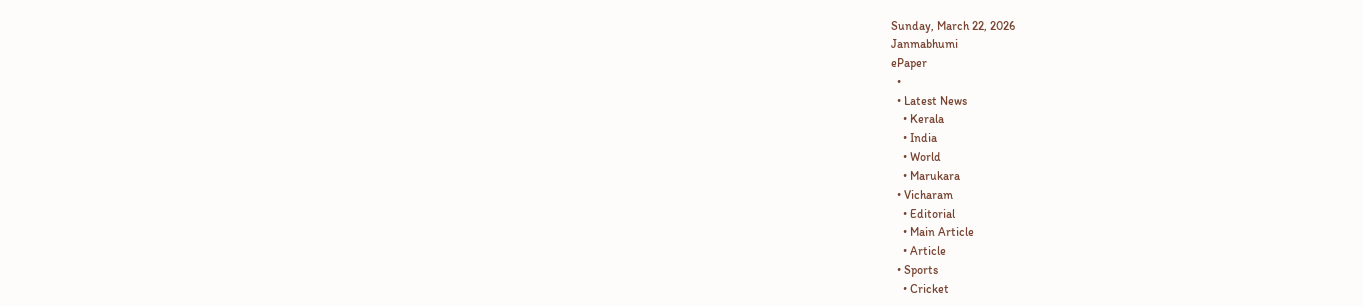Sunday, March 22, 2026
Janmabhumi
ePaper
  •
  • Latest News
    • Kerala
    • India
    • World
    • Marukara
  • Vicharam
    • Editorial
    • Main Article
    • Article
  • Sports
    • Cricket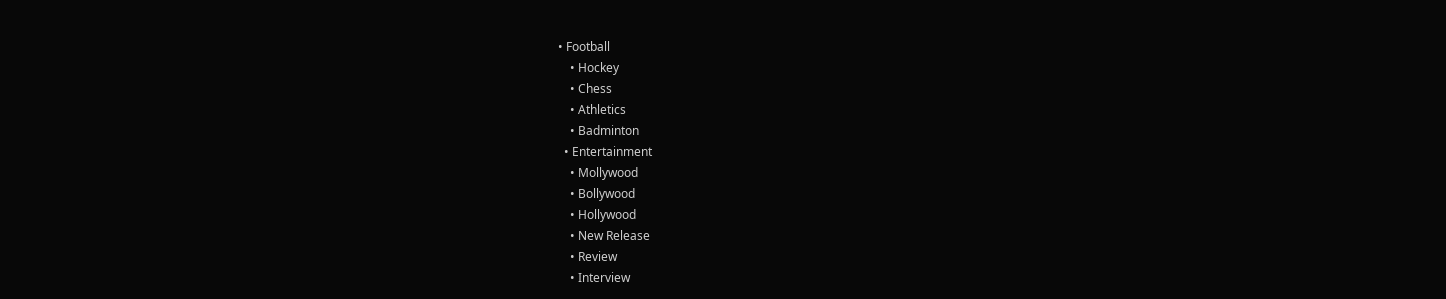• Football
    • Hockey
    • Chess
    • Athletics
    • Badminton
  • Entertainment
    • Mollywood
    • Bollywood
    • Hollywood
    • New Release
    • Review
    • Interview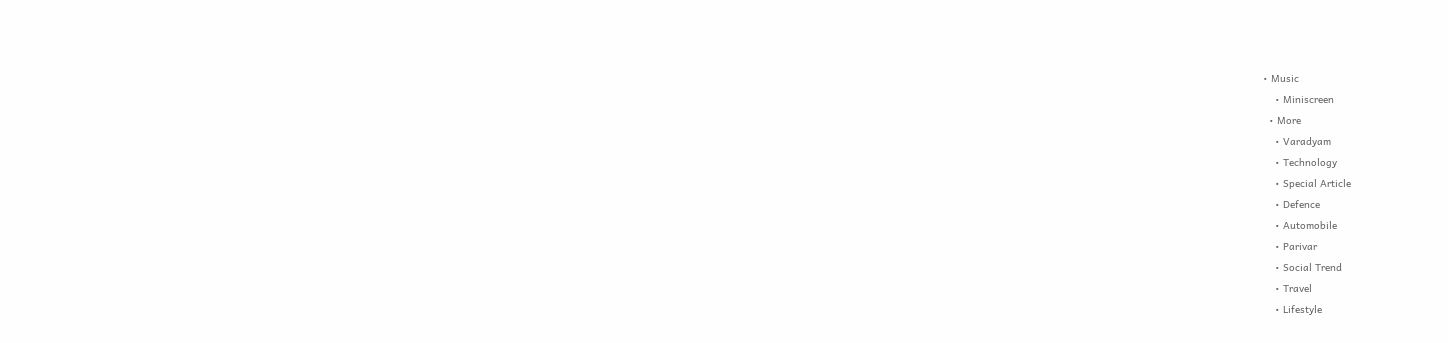• Music
    • Miniscreen
  • More
    • Varadyam
    • Technology
    • Special Article
    • Defence
    • Automobile
    • Parivar
    • Social Trend
    • Travel
    • Lifestyle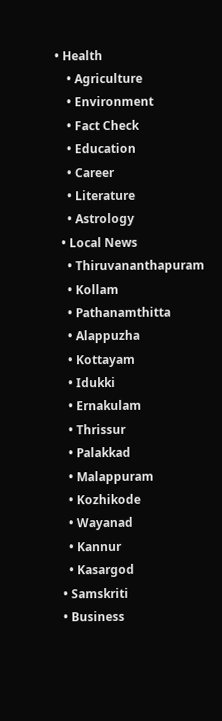• Health
    • Agriculture
    • Environment
    • Fact Check
    • Education
    • Career
    • Literature
    • Astrology
  • Local News
    • Thiruvananthapuram
    • Kollam
    • Pathanamthitta
    • Alappuzha
    • Kottayam
    • Idukki
    • Ernakulam
    • Thrissur
    • Palakkad
    • Malappuram
    • Kozhikode
    • Wayanad
    • Kannur
    • Kasargod
  • Samskriti
  • Business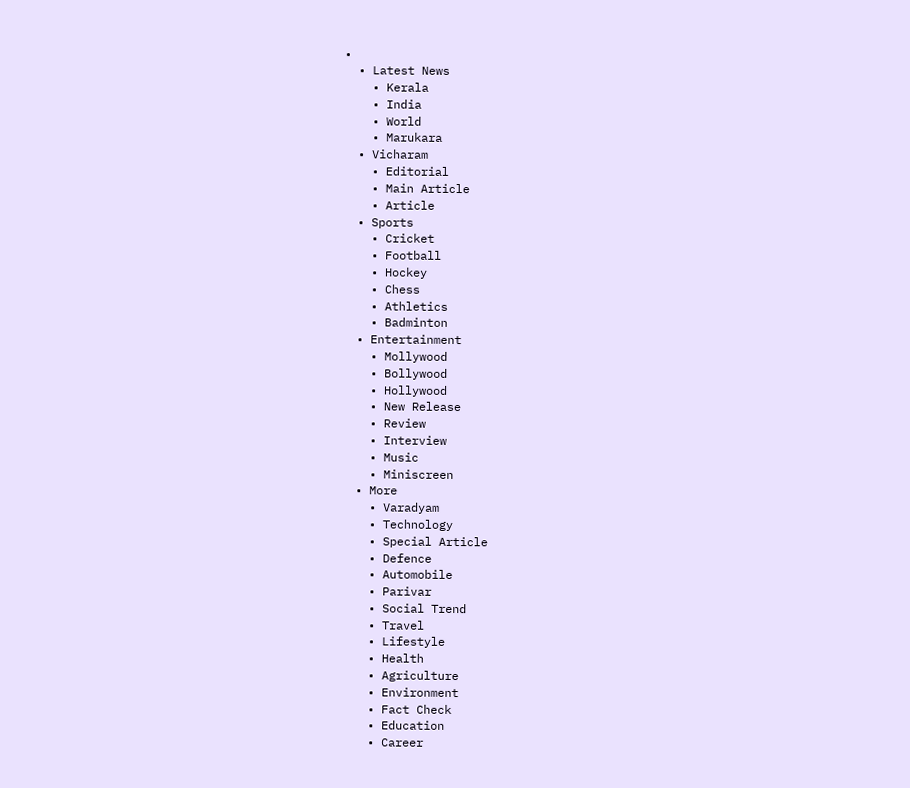•
  • Latest News
    • Kerala
    • India
    • World
    • Marukara
  • Vicharam
    • Editorial
    • Main Article
    • Article
  • Sports
    • Cricket
    • Football
    • Hockey
    • Chess
    • Athletics
    • Badminton
  • Entertainment
    • Mollywood
    • Bollywood
    • Hollywood
    • New Release
    • Review
    • Interview
    • Music
    • Miniscreen
  • More
    • Varadyam
    • Technology
    • Special Article
    • Defence
    • Automobile
    • Parivar
    • Social Trend
    • Travel
    • Lifestyle
    • Health
    • Agriculture
    • Environment
    • Fact Check
    • Education
    • Career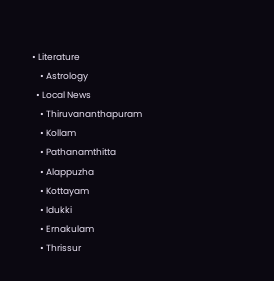• Literature
    • Astrology
  • Local News
    • Thiruvananthapuram
    • Kollam
    • Pathanamthitta
    • Alappuzha
    • Kottayam
    • Idukki
    • Ernakulam
    • Thrissur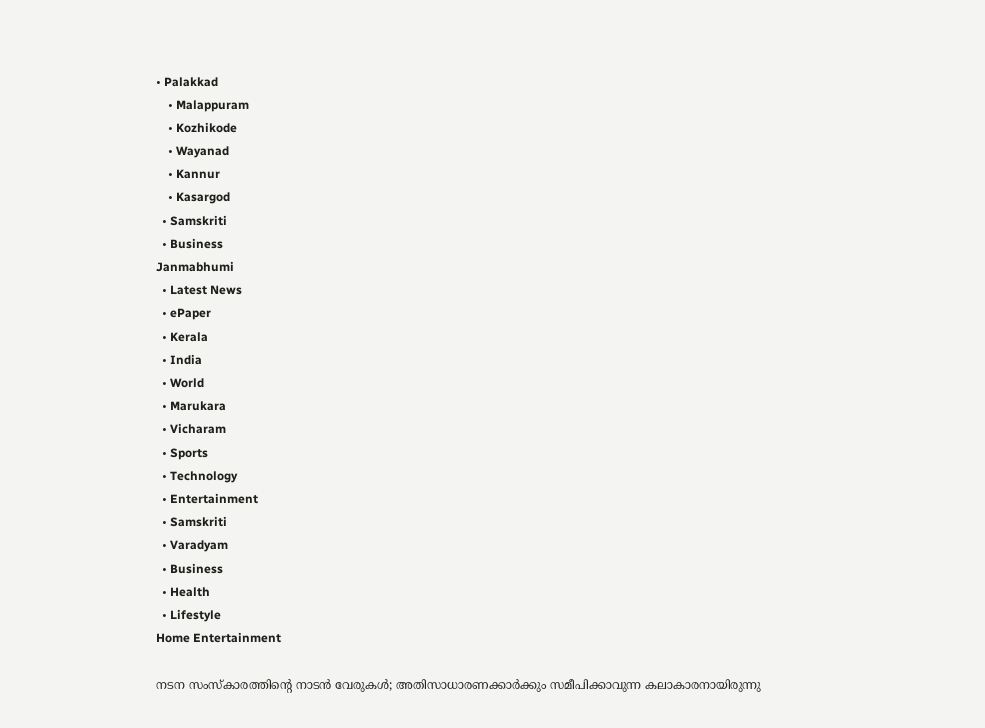• Palakkad
    • Malappuram
    • Kozhikode
    • Wayanad
    • Kannur
    • Kasargod
  • Samskriti
  • Business
Janmabhumi
  • Latest News
  • ePaper
  • Kerala
  • India
  • World
  • Marukara
  • Vicharam
  • Sports
  • Technology
  • Entertainment
  • Samskriti
  • Varadyam
  • Business
  • Health
  • Lifestyle
Home Entertainment

നടന സംസ്‌കാരത്തിന്റെ നാടന്‍ വേരുകള്‍; അതിസാധാരണക്കാര്‍ക്കും സമീപിക്കാവുന്ന കലാകാരനായിരുന്നു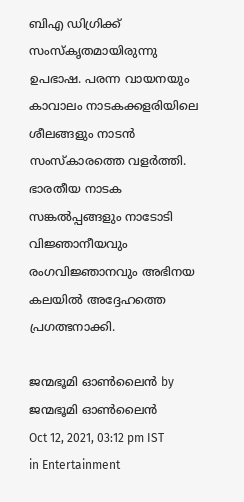ബിഎ ഡിഗ്രിക്ക് സംസ്‌കൃതമായിരുന്നു ഉപഭാഷ. പരന്ന വായനയും കാവാലം നാടകക്കളരിയിലെ ശീലങ്ങളും നാടന്‍ സംസ്‌കാരത്തെ വളര്‍ത്തി. ഭാരതീയ നാടക സങ്കല്‍പ്പങ്ങളും നാടോടി വിജ്ഞാനീയവും രംഗവിജ്ഞാനവും അഭിനയ കലയില്‍ അദ്ദേഹത്തെ പ്രഗത്ഭനാക്കി.

ജന്മഭൂമി ഓണ്‍ലൈന്‍ by ജന്മഭൂമി ഓണ്‍ലൈന്‍
Oct 12, 2021, 03:12 pm IST
in Entertainment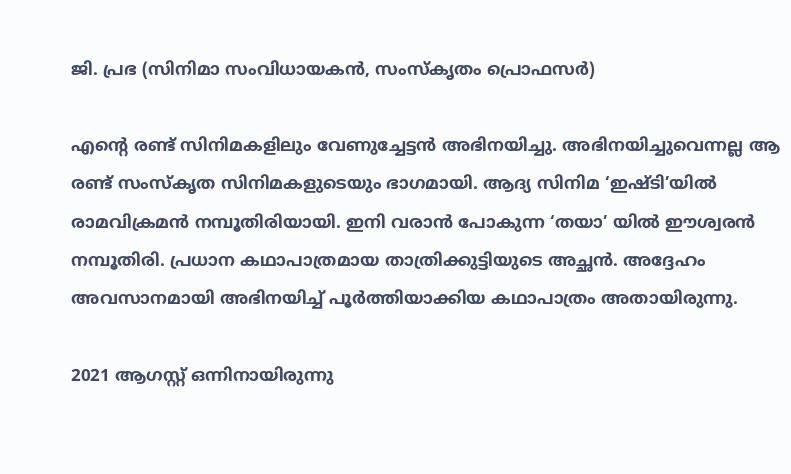ജി. പ്രഭ (സിനിമാ സംവിധായകന്‍, സംസ്‌കൃതം പ്രൊഫസര്‍)

എന്റെ രണ്ട് സിനിമകളിലും വേണുച്ചേട്ടന്‍ അഭിനയിച്ചു. അഭിനയിച്ചുവെന്നല്ല ആ രണ്ട് സംസ്‌കൃത സിനിമകളുടെയും ഭാഗമായി. ആദ്യ സിനിമ ‘ഇഷ്ടി’യില്‍ രാമവിക്രമന്‍ നമ്പൂതിരിയായി. ഇനി വരാന്‍ പോകുന്ന ‘തയാ’ യില്‍ ഈശ്വരന്‍ നമ്പൂതിരി. പ്രധാന കഥാപാത്രമായ താത്രിക്കുട്ടിയുടെ അച്ഛന്‍. അദ്ദേഹം അവസാനമായി അഭിനയിച്ച് പൂര്‍ത്തിയാക്കിയ കഥാപാത്രം അതായിരുന്നു.

2021 ആഗസ്റ്റ് ഒന്നിനായിരുന്നു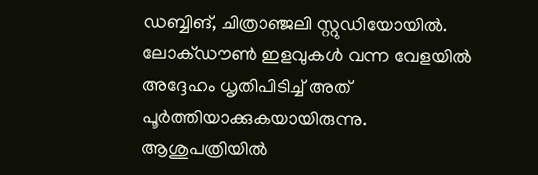ഡബ്ബിങ്, ചിത്രാഞ്ജലി സ്റ്റുഡിയോയില്‍. ലോക്ഡൗണ്‍ ഇളവുകള്‍ വന്ന വേളയില്‍ അദ്ദേഹം ധൃതിപിടിച്ച് അത് പൂര്‍ത്തിയാക്കുകയായിരുന്നു. ആശുപത്രിയില്‍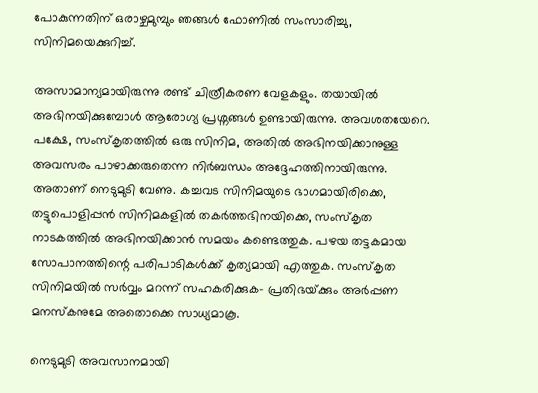പോകുന്നതിന് ഒരാഴ്ചമുമ്പും ഞങ്ങള്‍ ഫോണില്‍ സംസാരിച്ചു, സിനിമയെക്കുറിച്ച്.

അസാമാന്യമായിരുന്നു രണ്ട് ചിത്രീകരണ വേളകളും. തയായില്‍ അഭിനയിക്കുമ്പോള്‍ ആരോഗ്യ പ്രശ്നങ്ങള്‍ ഉണ്ടായിരുന്നു. അവശതയേറെ. പക്ഷേ, സംസ്‌കൃതത്തില്‍ ഒരു സിനിമ, അതില്‍ അഭിനയിക്കാനുള്ള അവസരം പാഴാക്കരുതെന്ന നിര്‍ബന്ധം അദ്ദേഹത്തിനായിരുന്നു. അതാണ് നെടുമുടി വേണു. കച്ചവട സിനിമയുടെ ഭാഗമായിരിക്കെ, തട്ടുപൊളിപ്പന്‍ സിനിമകളില്‍ തകര്‍ത്തഭിനയിക്കെ, സംസ്‌കൃത നാടകത്തില്‍ അഭിനയിക്കാന്‍ സമയം കണ്ടെത്തുക. പഴയ തട്ടകമായ സോപാനത്തിന്റെ പരിപാടികള്‍ക്ക് കൃത്യമായി എത്തുക. സംസ്‌കൃത സിനിമയില്‍ സര്‍വ്വം മറന്ന് സഹകരിക്കുക- പ്രതിഭയ്‌ക്കും അര്‍പ്പണ മനസ്‌കനുമേ അതൊക്കെ സാധ്യമാകൂ.

നെടുമുടി അവസാനമായി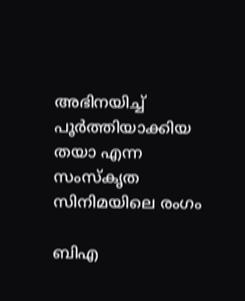അഭിനയിച്ച് പൂര്‍ത്തിയാക്കിയ തയാ എന്ന സംസ്‌കൃത സിനിമയിലെ രംഗം

ബിഎ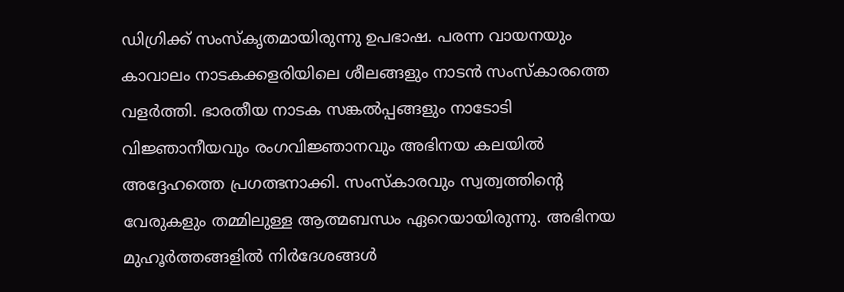ഡിഗ്രിക്ക് സംസ്‌കൃതമായിരുന്നു ഉപഭാഷ. പരന്ന വായനയും കാവാലം നാടകക്കളരിയിലെ ശീലങ്ങളും നാടന്‍ സംസ്‌കാരത്തെ വളര്‍ത്തി. ഭാരതീയ നാടക സങ്കല്‍പ്പങ്ങളും നാടോടി വിജ്ഞാനീയവും രംഗവിജ്ഞാനവും അഭിനയ കലയില്‍ അദ്ദേഹത്തെ പ്രഗത്ഭനാക്കി. സംസ്‌കാരവും സ്വത്വത്തിന്റെ വേരുകളും തമ്മിലുള്ള ആത്മബന്ധം ഏറെയായിരുന്നു. അഭിനയ മുഹൂര്‍ത്തങ്ങളില്‍ നിര്‍ദേശങ്ങള്‍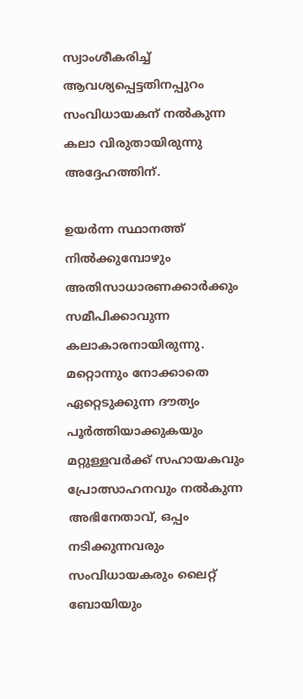സ്വാംശീകരിച്ച് ആവശ്യപ്പെട്ടതിനപ്പുറം സംവിധായകന് നല്‍കുന്ന കലാ വിരുതായിരുന്നു അദ്ദേഹത്തിന്.

ഉയര്‍ന്ന സ്ഥാനത്ത് നില്‍ക്കുമ്പോഴും അതിസാധാരണക്കാര്‍ക്കും സമീപിക്കാവുന്ന കലാകാരനായിരുന്നു. മറ്റൊന്നും നോക്കാതെ ഏറ്റെടുക്കുന്ന ദൗത്യം പൂര്‍ത്തിയാക്കുകയും മറ്റുള്ളവര്‍ക്ക് സഹായകവും പ്രോത്സാഹനവും നല്‍കുന്ന അഭിനേതാവ്, ഒപ്പം നടിക്കുന്നവരും സംവിധായകരും ലൈറ്റ് ബോയിയും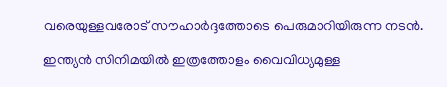വരെയുള്ളവരോട് സൗഹാര്‍ദ്ദത്തോടെ പെരുമാറിയിരുന്ന നടന്‍.

ഇന്ത്യന്‍ സിനിമയില്‍ ഇത്രത്തോളം വൈവിധ്യമുള്ള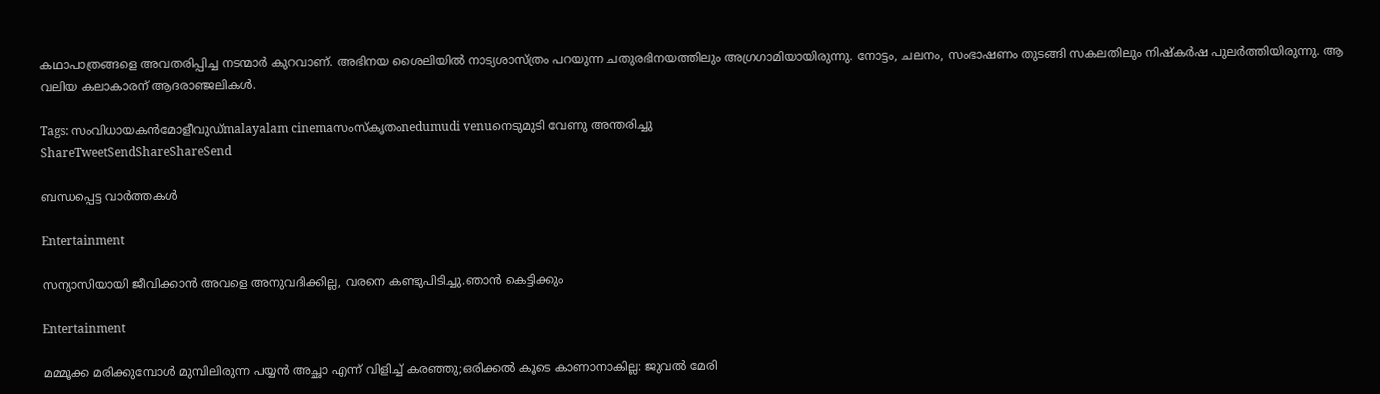കഥാപാത്രങ്ങളെ അവതരിപ്പിച്ച നടന്മാര്‍ കുറവാണ്. അഭിനയ ശൈലിയില്‍ നാട്യശാസ്ത്രം പറയുന്ന ചതുരഭിനയത്തിലും അഗ്രഗാമിയായിരുന്നു. നോട്ടം, ചലനം, സംഭാഷണം തുടങ്ങി സകലതിലും നിഷ്‌കര്‍ഷ പുലര്‍ത്തിയിരുന്നു. ആ വലിയ കലാകാരന് ആദരാഞ്ജലികള്‍.

Tags: സംവിധായകന്‍മോളീവുഡ്malayalam cinemaസംസ്‌കൃതംnedumudi venuനെടുമുടി വേണു അന്തരിച്ചു
ShareTweetSendShareShareSend

ബന്ധപ്പെട്ട വാര്‍ത്തകള്‍

Entertainment

സന്യാസിയായി ജീവിക്കാൻ അവളെ അനുവദിക്കില്ല, വരനെ കണ്ടുപിടിച്ചു.ഞാൻ കെട്ടിക്കും

Entertainment

മമ്മൂക്ക മരിക്കുമ്പോള്‍ മുമ്പിലിരുന്ന പയ്യന്‍ അച്ഛാ എന്ന് വിളിച്ച് കരഞ്ഞു;ഒരിക്കല്‍ കൂടെ കാണാനാകില്ല: ജുവല്‍ മേരി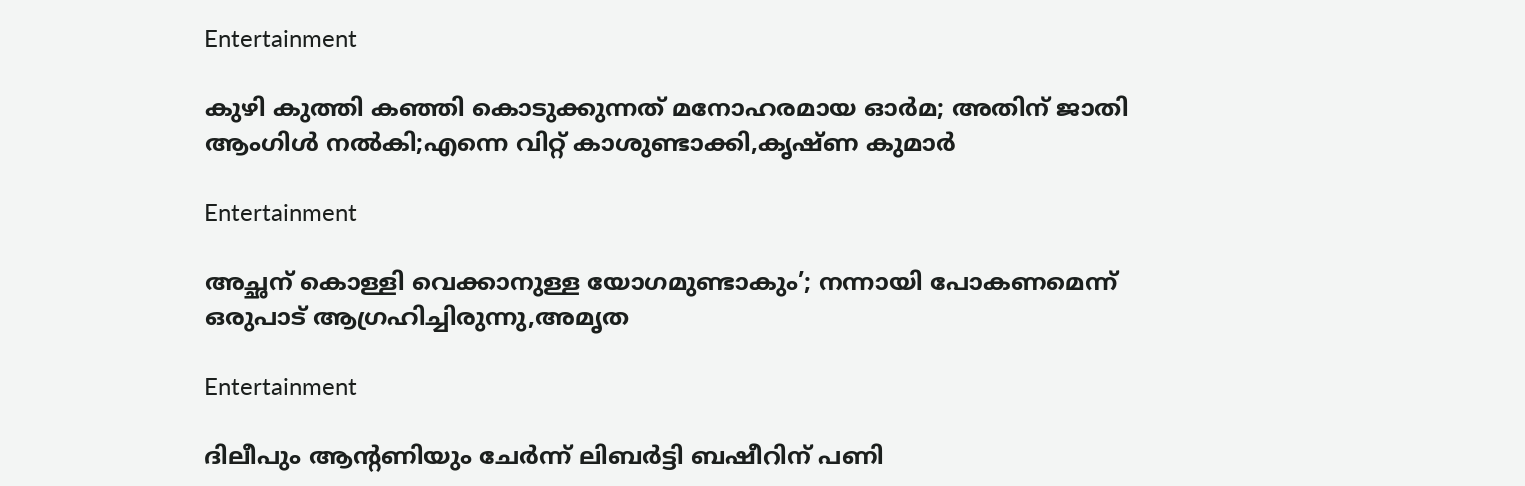Entertainment

കുഴി കുത്തി കഞ്ഞി കൊടുക്കുന്നത് മനോഹരമായ ഓര്‍മ; അതിന് ജാതി ആംഗിള്‍ നല്‍കി;എന്നെ വിറ്റ് കാശുണ്ടാക്കി,കൃഷ്ണ കുമാര്‍

Entertainment

അച്ഛന് കൊള്ളി വെക്കാനുള്ള യോഗമുണ്ടാകും’; നന്നായി പോകണമെന്ന് ഒരുപാട് ആഗ്രഹിച്ചിരുന്നു,അമൃത

Entertainment

ദിലീപും ആന്റണിയും ചേർന്ന് ലിബർട്ടി ബഷീറിന് പണി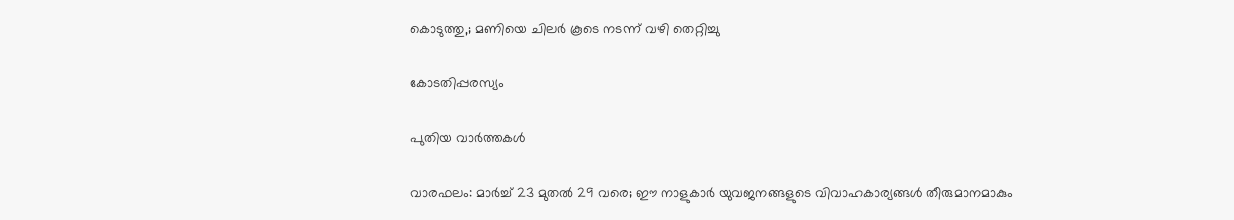കൊടുത്തു,; മണിയെ ചിലർ കൂടെ നടന്ന് വഴി തെറ്റിച്ചു

കോടതിപ്പരസ്യം

പുതിയ വാര്‍ത്തകള്‍

വാരഫലം: മാര്‍ച്ച് 23 മുതല്‍ 29 വരെ; ഈ നാളുകാര്‍ യുവജനങ്ങളുടെ വിവാഹകാര്യങ്ങള്‍ തീരുമാനമാകും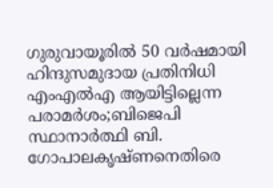ഗുരുവായൂരില്‍ 50 വര്‍ഷമായി ഹിന്ദുസമുദായ പ്രതിനിധി എംഎല്‍എ ആയിട്ടില്ലെന്ന പരാമര്‍ശം;ബിജെപി സ്ഥാനാര്‍ത്ഥി ബി. ഗോപാലകൃഷ്ണനെതിരെ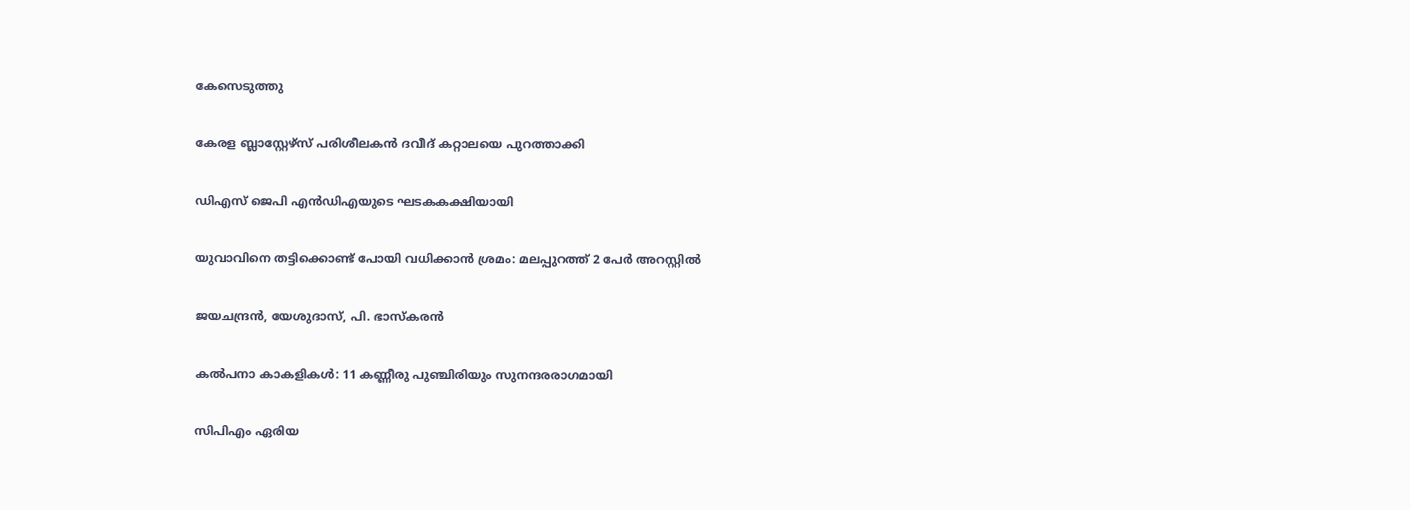കേസെടുത്തു

കേരള ബ്ലാസ്റ്റേഴ്സ് പരിശീലകന്‍ ദവീദ് കറ്റാലയെ പുറത്താക്കി

ഡിഎസ് ജെപി എൻഡിഎയുടെ ഘടകകക്ഷിയായി

യുവാവിനെ തട്ടിക്കൊണ്ട് പോയി വധിക്കാന്‍ ശ്രമം: മലപ്പുറത്ത് 2 പേര്‍ അറസ്റ്റില്‍

ജയചന്ദ്രന്‍, യേശുദാസ്, പി. ഭാസ്‌കരന്‍

കല്‍പനാ കാകളികള്‍: 11 കണ്ണീരു പുഞ്ചിരിയും സുനന്ദരരാഗമായി

സിപിഎം ഏരിയ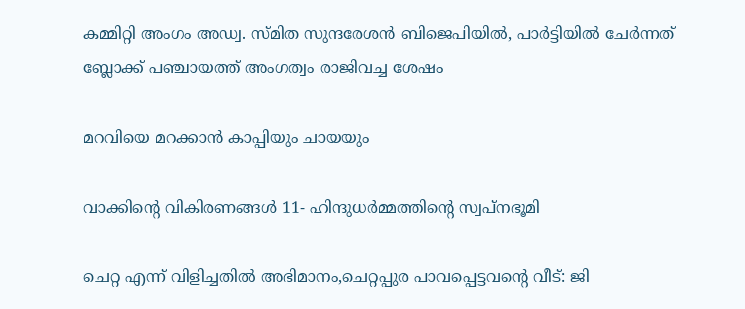കമ്മിറ്റി അംഗം അഡ്വ. സ്മിത സുന്ദരേശന്‍ ബിജെപിയില്‍, പാര്‍ട്ടിയില്‍ ചേര്‍ന്നത് ബ്ലോക്ക് പഞ്ചായത്ത് അംഗത്വം രാജിവച്ച ശേഷം

മറവിയെ മറക്കാന്‍ കാപ്പിയും ചായയും

വാക്കിന്റെ വികിരണങ്ങള്‍ 11- ഹിന്ദുധര്‍മ്മത്തിന്റെ സ്വപ്‌നഭൂമി

ചെറ്റ എന്ന് വിളിച്ചതില്‍ അഭിമാനം,ചെറ്റപ്പുര പാവപ്പെട്ടവന്റെ വീട്: ജി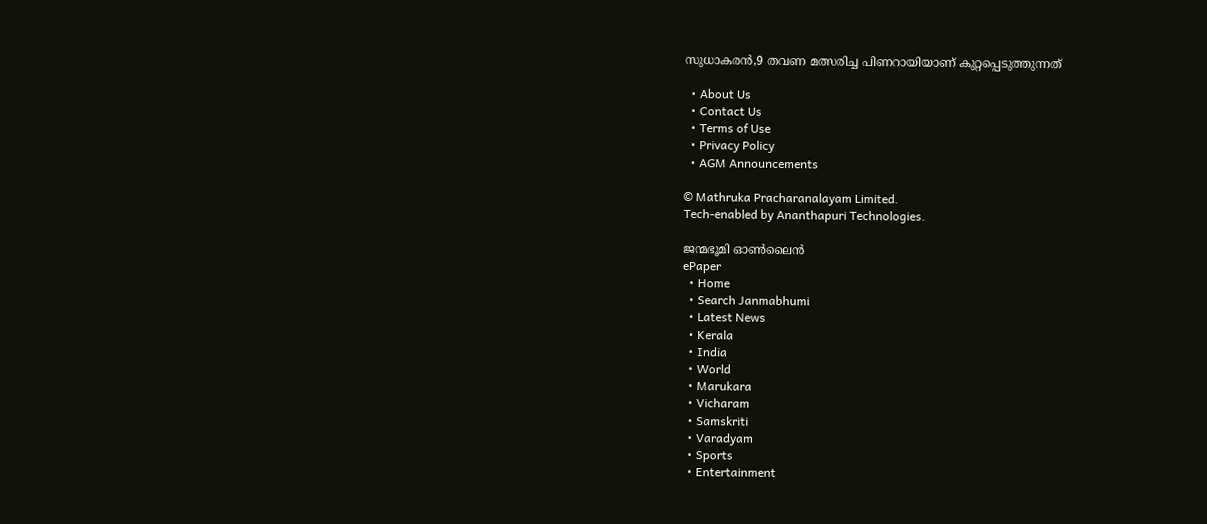സുധാകരന്‍,9 തവണ മത്സരിച്ച പിണറായിയാണ് കുറ്റപ്പെടുത്തുന്നത്

  • About Us
  • Contact Us
  • Terms of Use
  • Privacy Policy
  • AGM Announcements

© Mathruka Pracharanalayam Limited.
Tech-enabled by Ananthapuri Technologies.

ജന്മഭൂമി ഓണ്‍ലൈന്‍
ePaper
  • Home
  • Search Janmabhumi
  • Latest News
  • Kerala
  • India
  • World
  • Marukara
  • Vicharam
  • Samskriti
  • Varadyam
  • Sports
  • Entertainment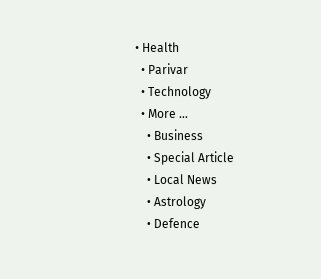• Health
  • Parivar
  • Technology
  • More …
    • Business
    • Special Article
    • Local News
    • Astrology
    • Defence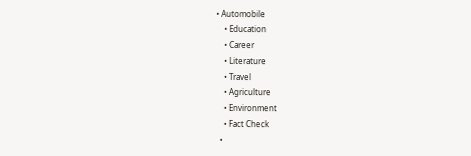• Automobile
    • Education
    • Career
    • Literature
    • Travel
    • Agriculture
    • Environment
    • Fact Check
  •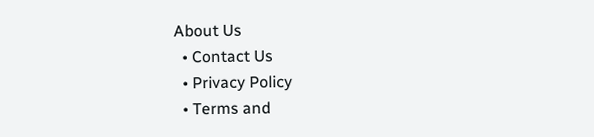About Us
  • Contact Us
  • Privacy Policy
  • Terms and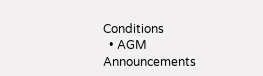Conditions
  • AGM Announcements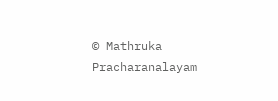© Mathruka Pracharanalayam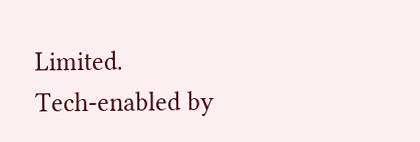Limited.
Tech-enabled by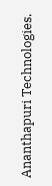Ananthapuri Technologies.